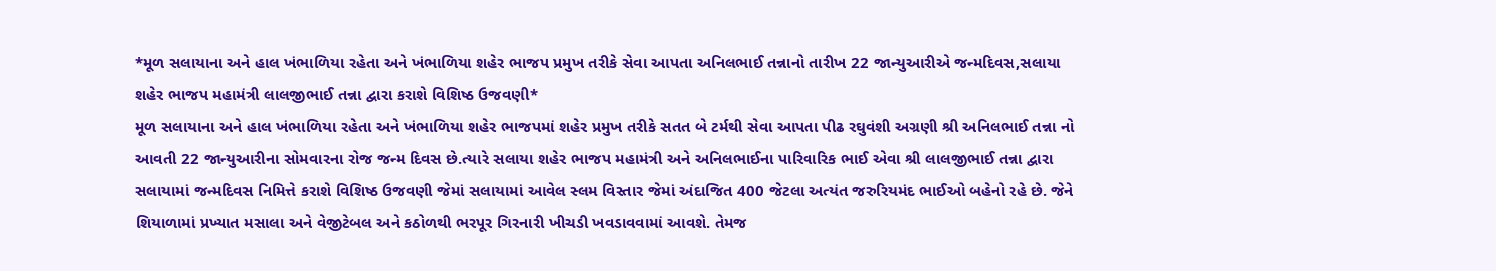*મૂળ સલાયાના અને હાલ ખંભાળિયા રહેતા અને ખંભાળિયા શહેર ભાજપ પ્રમુખ તરીકે સેવા આપતા અનિલભાઈ તન્નાનો તારીખ 22 જાન્યુઆરીએ જન્મદિવસ,સલાયા શહેર ભાજપ મહામંત્રી લાલજીભાઈ તન્ના દ્વારા કરાશે વિશિષ્ઠ ઉજવણી*
મૂળ સલાયાના અને હાલ ખંભાળિયા રહેતા અને ખંભાળિયા શહેર ભાજપમાં શહેર પ્રમુખ તરીકે સતત બે ટર્મથી સેવા આપતા પીઢ રઘુવંશી અગ્રણી શ્રી અનિલભાઈ તન્ના નો આવતી 22 જાન્યુઆરીના સોમવારના રોજ જન્મ દિવસ છે.ત્યારે સલાયા શહેર ભાજપ મહામંત્રી અને અનિલભાઈના પારિવારિક ભાઈ એવા શ્રી લાલજીભાઈ તન્ના દ્વારા સલાયામાં જન્મદિવસ નિમિત્તે કરાશે વિશિષ્ઠ ઉજવણી જેમાં સલાયામાં આવેલ સ્લમ વિસ્તાર જેમાં અંદાજિત 400 જેટલા અત્યંત જરુરિયમંદ ભાઈઓ બહેનો રહે છે. જેને શિયાળામાં પ્રખ્યાત મસાલા અને વેજીટેબલ અને કઠોળથી ભરપૂર ગિરનારી ખીચડી ખવડાવવામાં આવશે. તેમજ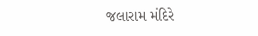જલારામ મંદિરે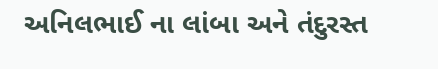અનિલભાઈ ના લાંબા અને તંદુરસ્ત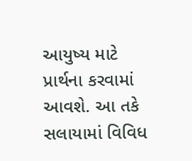આયુષ્ય માટે પ્રાર્થના કરવામાં આવશે. આ તકે સલાયામાં વિવિધ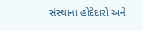સંસ્થાના હોદેદારો અને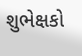શુભેક્ષકો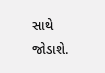સાથે જોડાશે.